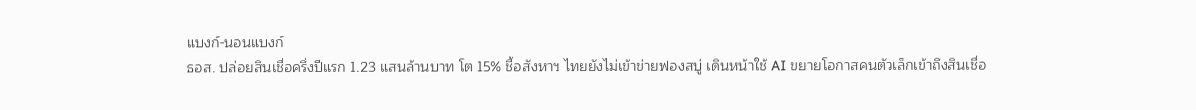แบงก์-นอนแบงก์
ธอส. ปล่อยสินเชื่อครึ่งปีแรก 1.23 แสนล้านบาท โต 15% ชี้อสังหาฯ ไทยยังไม่เข้าข่ายฟองสบู่ เดินหน้าใช้ AI ขยายโอกาสคนตัวเล็กเข้าถึงสินเชื่อ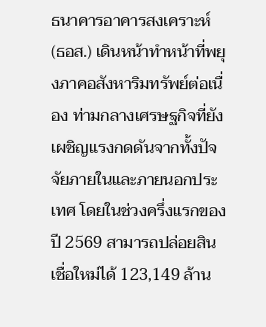ธนาคารอาคารสงเคราะห์ (ธอส.) เดินหน้าทำหน้าที่พยุงภาคอสังหาริมทรัพย์ต่อเนื่อง ท่ามกลางเศรษฐกิจที่ยังเผชิญแรงกดดันจากทั้งปัจจัยภายในและภายนอกประเทศ โดยในช่วงครึ่งแรกของปี 2569 สามารถปล่อยสินเชื่อใหม่ได้ 123,149 ล้าน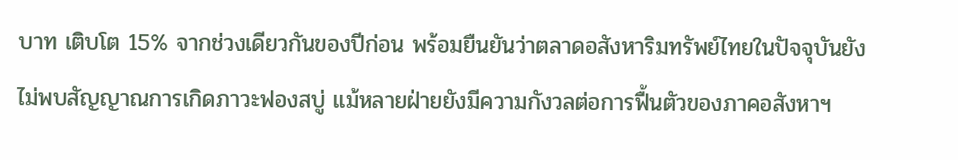บาท เติบโต 15% จากช่วงเดียวกันของปีก่อน พร้อมยืนยันว่าตลาดอสังหาริมทรัพย์ไทยในปัจจุบันยังไม่พบสัญญาณการเกิดภาวะฟองสบู่ แม้หลายฝ่ายยังมีความกังวลต่อการฟื้นตัวของภาคอสังหาฯ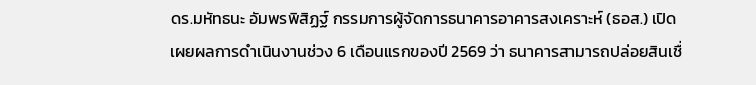ดร.มหัทธนะ อัมพรพิสิฏฐ์ กรรมการผู้จัดการธนาคารอาคารสงเคราะห์ (ธอส.) เปิดเผยผลการดำเนินงานช่วง 6 เดือนแรกของปี 2569 ว่า ธนาคารสามารถปล่อยสินเชื่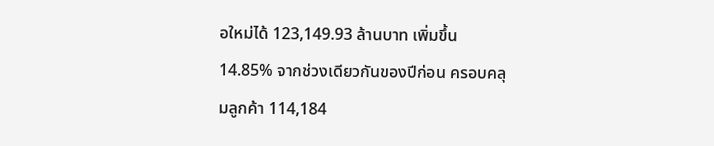อใหม่ได้ 123,149.93 ล้านบาท เพิ่มขึ้น 14.85% จากช่วงเดียวกันของปีก่อน ครอบคลุมลูกค้า 114,184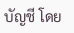บัญชี โดย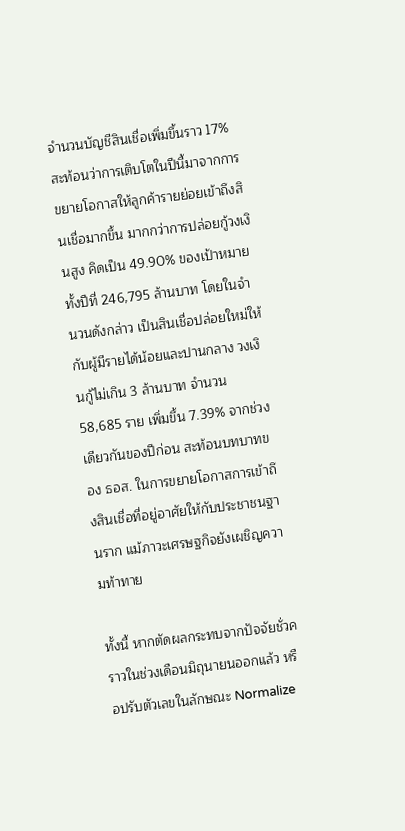จำนวนบัญชีสินเชื่อเพิ่มขึ้นราว 17% สะท้อนว่าการเติบโตในปีนี้มาจากการขยายโอกาสให้ลูกค้ารายย่อยเข้าถึงสินเชื่อมากขึ้น มากกว่าการปล่อยกู้วงเงินสูง คิดเป็น 49.90% ของเป้าหมายทั้งปีที่ 246,795 ล้านบาท โดยในจำนวนดังกล่าว เป็นสินเชื่อปล่อยใหม่ให้กับผู้มีรายได้น้อยและปานกลาง วงเงินกู้ไม่เกิน 3 ล้านบาท จำนวน 58,685 ราย เพิ่มขึ้น 7.39% จากช่วงเดียวกันของปีก่อน สะท้อนบทบาทของ ธอส. ในการขยายโอกาสการเข้าถึงสินเชื่อที่อยู่อาศัยให้กับประชาชนฐานราก แม้ภาวะเศรษฐกิจยังเผชิญความท้าทาย

ทั้งนี้ หากตัดผลกระทบจากปัจจัยชั่วคราวในช่วงเดือนมิถุนายนออกแล้ว หรือปรับตัวเลขในลักษณะ Normalize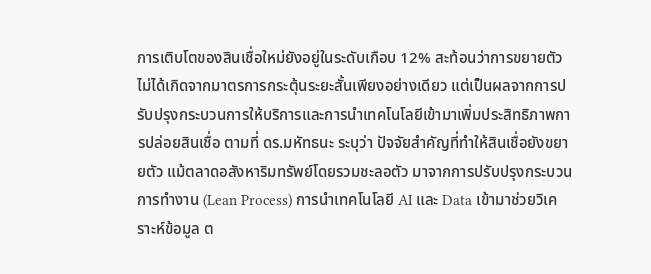การเติบโตของสินเชื่อใหม่ยังอยู่ในระดับเกือบ 12% สะท้อนว่าการขยายตัวไม่ได้เกิดจากมาตรการกระตุ้นระยะสั้นเพียงอย่างเดียว แต่เป็นผลจากการปรับปรุงกระบวนการให้บริการและการนำเทคโนโลยีเข้ามาเพิ่มประสิทธิภาพการปล่อยสินเชื่อ ตามที่ ดร.มหัทธนะ ระบุว่า ปัจจัยสำคัญที่ทำให้สินเชื่อยังขยายตัว แม้ตลาดอสังหาริมทรัพย์โดยรวมชะลอตัว มาจากการปรับปรุงกระบวนการทำงาน (Lean Process) การนำเทคโนโลยี AI และ Data เข้ามาช่วยวิเคราะห์ข้อมูล ต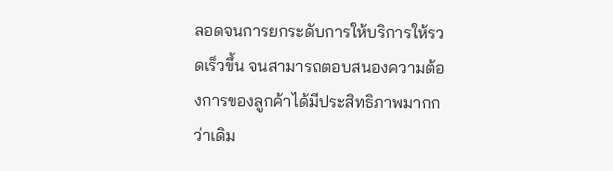ลอดจนการยกระดับการให้บริการให้รวดเร็วขึ้น จนสามารถตอบสนองความต้องการของลูกค้าได้มีประสิทธิภาพมากกว่าเดิม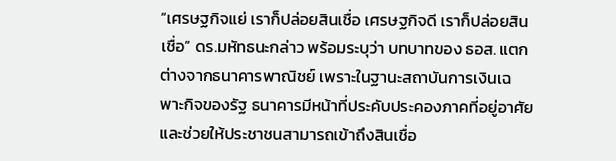“เศรษฐกิจแย่ เราก็ปล่อยสินเชื่อ เศรษฐกิจดี เราก็ปล่อยสินเชื่อ” ดร.มหัทธนะกล่าว พร้อมระบุว่า บทบาทของ ธอส. แตกต่างจากธนาคารพาณิชย์ เพราะในฐานะสถาบันการเงินเฉพาะกิจของรัฐ ธนาคารมีหน้าที่ประคับประคองภาคที่อยู่อาศัยและช่วยให้ประชาชนสามารถเข้าถึงสินเชื่อ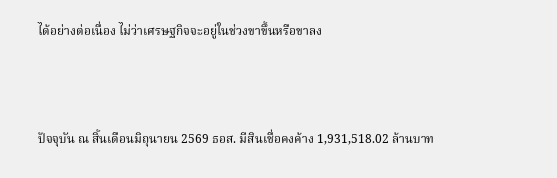ได้อย่างต่อเนื่อง ไม่ว่าเศรษฐกิจจะอยู่ในช่วงขาขึ้นหรือขาลง



ปัจจุบัน ณ สิ้นเดือนมิถุนายน 2569 ธอส. มีสินเชื่อคงค้าง 1,931,518.02 ล้านบาท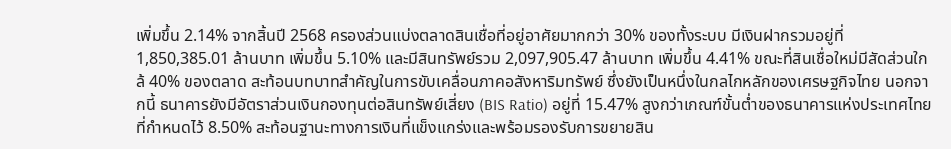เพิ่มขึ้น 2.14% จากสิ้นปี 2568 ครองส่วนแบ่งตลาดสินเชื่อที่อยู่อาศัยมากกว่า 30% ของทั้งระบบ มีเงินฝากรวมอยู่ที่ 1,850,385.01 ล้านบาท เพิ่มขึ้น 5.10% และมีสินทรัพย์รวม 2,097,905.47 ล้านบาท เพิ่มขึ้น 4.41% ขณะที่สินเชื่อใหม่มีสัดส่วนใกล้ 40% ของตลาด สะท้อนบทบาทสำคัญในการขับเคลื่อนภาคอสังหาริมทรัพย์ ซึ่งยังเป็นหนึ่งในกลไกหลักของเศรษฐกิจไทย นอกจากนี้ ธนาคารยังมีอัตราส่วนเงินกองทุนต่อสินทรัพย์เสี่ยง (BIS Ratio) อยู่ที่ 15.47% สูงกว่าเกณฑ์ขั้นต่ำของธนาคารแห่งประเทศไทยที่กำหนดไว้ 8.50% สะท้อนฐานะทางการเงินที่แข็งแกร่งและพร้อมรองรับการขยายสิน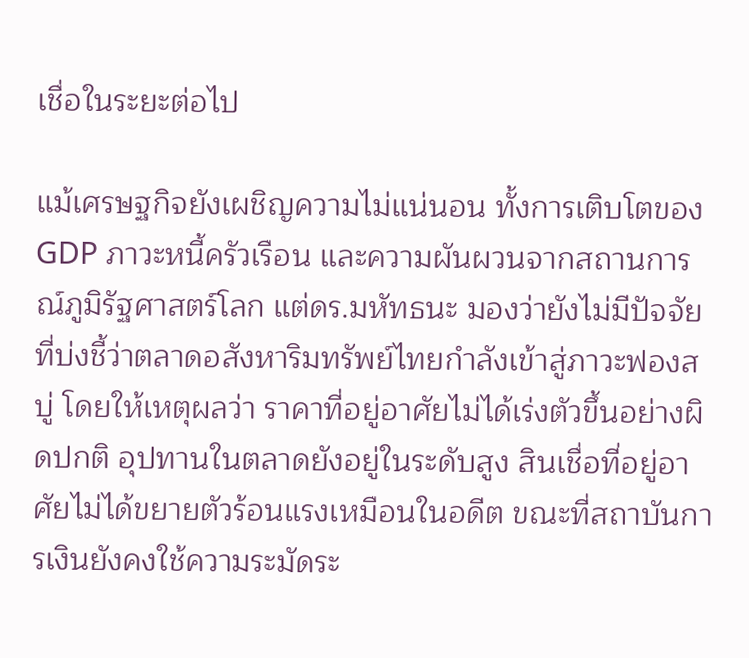เชื่อในระยะต่อไป

แม้เศรษฐกิจยังเผชิญความไม่แน่นอน ทั้งการเติบโตของ GDP ภาวะหนี้ครัวเรือน และความผันผวนจากสถานการณ์ภูมิรัฐศาสตร์โลก แต่ดร.มหัทธนะ มองว่ายังไม่มีปัจจัยที่บ่งชี้ว่าตลาดอสังหาริมทรัพย์ไทยกำลังเข้าสู่ภาวะฟองสบู่ โดยให้เหตุผลว่า ราคาที่อยู่อาศัยไม่ได้เร่งตัวขึ้นอย่างผิดปกติ อุปทานในตลาดยังอยู่ในระดับสูง สินเชื่อที่อยู่อาศัยไม่ได้ขยายตัวร้อนแรงเหมือนในอดีต ขณะที่สถาบันการเงินยังคงใช้ความระมัดระ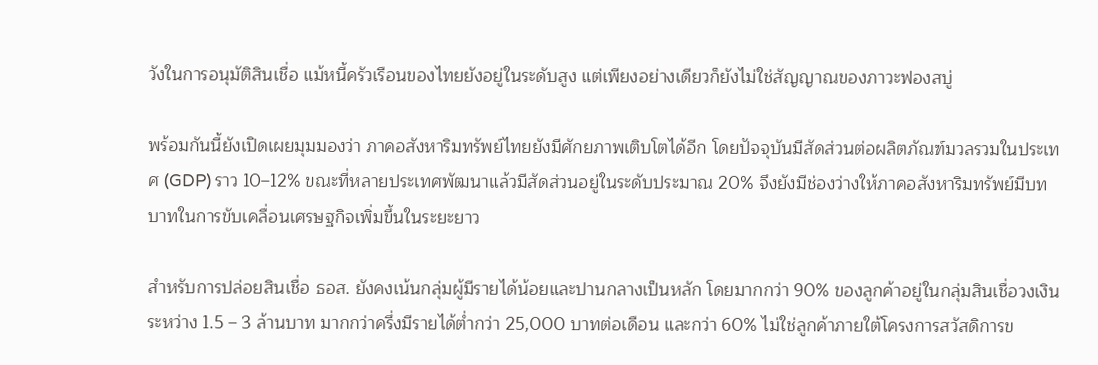วังในการอนุมัติสินเชื่อ แม้หนี้ครัวเรือนของไทยยังอยู่ในระดับสูง แต่เพียงอย่างเดียวก็ยังไม่ใช่สัญญาณของภาวะฟองสบู่

พร้อมกันนี้ยังเปิดเผยมุมมองว่า ภาคอสังหาริมทรัพย์ไทยยังมีศักยภาพเติบโตได้อีก โดยปัจจุบันมีสัดส่วนต่อผลิตภัณฑ์มวลรวมในประเทศ (GDP) ราว 10–12% ขณะที่หลายประเทศพัฒนาแล้วมีสัดส่วนอยู่ในระดับประมาณ 20% จึงยังมีช่องว่างให้ภาคอสังหาริมทรัพย์มีบทบาทในการขับเคลื่อนเศรษฐกิจเพิ่มขึ้นในระยะยาว

สำหรับการปล่อยสินเชื่อ ธอส. ยังคงเน้นกลุ่มผู้มีรายได้น้อยและปานกลางเป็นหลัก โดยมากกว่า 90% ของลูกค้าอยู่ในกลุ่มสินเชื่อวงเงินระหว่าง 1.5 – 3 ล้านบาท มากกว่าครึ่งมีรายได้ต่ำกว่า 25,000 บาทต่อเดือน และกว่า 60% ไม่ใช่ลูกค้าภายใต้โครงการสวัสดิการข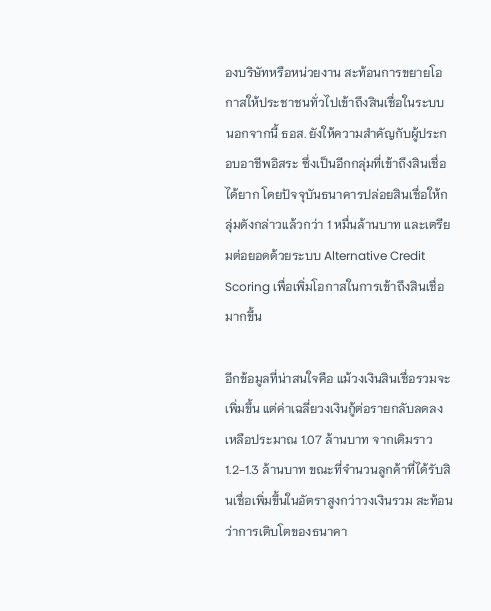องบริษัทหรือหน่วยงาน สะท้อนการขยายโอกาสให้ประชาชนทั่วไปเข้าถึงสินเชื่อในระบบ นอกจากนี้ ธอส. ยังให้ความสำคัญกับผู้ประกอบอาชีพอิสระ ซึ่งเป็นอีกกลุ่มที่เข้าถึงสินเชื่อได้ยาก โดยปัจจุบันธนาคารปล่อยสินเชื่อให้กลุ่มดังกล่าวแล้วกว่า 1 หมื่นล้านบาท และเตรียมต่อยอดด้วยระบบ Alternative Credit Scoring เพื่อเพิ่มโอกาสในการเข้าถึงสินเชื่อมากขึ้น

อีกข้อมูลที่น่าสนใจคือ แม้วงเงินสินเชื่อรวมจะเพิ่มขึ้น แต่ค่าเฉลี่ยวงเงินกู้ต่อรายกลับลดลงเหลือประมาณ 1.07 ล้านบาท จากเดิมราว 1.2-1.3 ล้านบาท ขณะที่จำนวนลูกค้าที่ได้รับสินเชื่อเพิ่มขึ้นในอัตราสูงกว่าวงเงินรวม สะท้อนว่าการเติบโตของธนาคา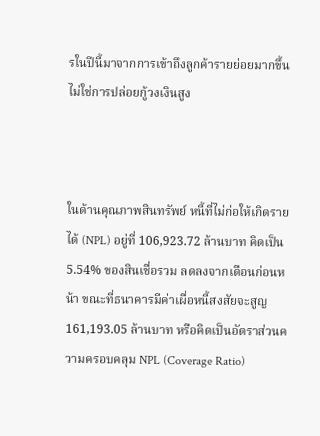รในปีนี้มาจากการเข้าถึงลูกค้ารายย่อยมากขึ้น ไม่ใช่การปล่อยกู้วงเงินสูง



ในด้านคุณภาพสินทรัพย์ หนี้ที่ไม่ก่อให้เกิดรายได้ (NPL) อยู่ที่ 106,923.72 ล้านบาท คิดเป็น 5.54% ของสินเชื่อรวม ลดลงจากเดือนก่อนหน้า ขณะที่ธนาคารมีค่าเผื่อหนี้สงสัยจะสูญ 161,193.05 ล้านบาท หรือคิดเป็นอัตราส่วนความครอบคลุม NPL (Coverage Ratio)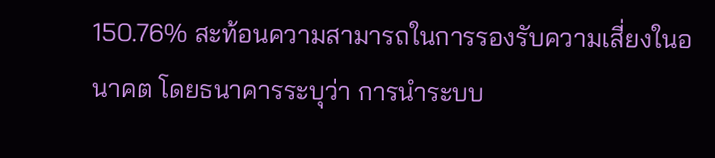150.76% สะท้อนความสามารถในการรองรับความเสี่ยงในอนาคต โดยธนาคารระบุว่า การนำระบบ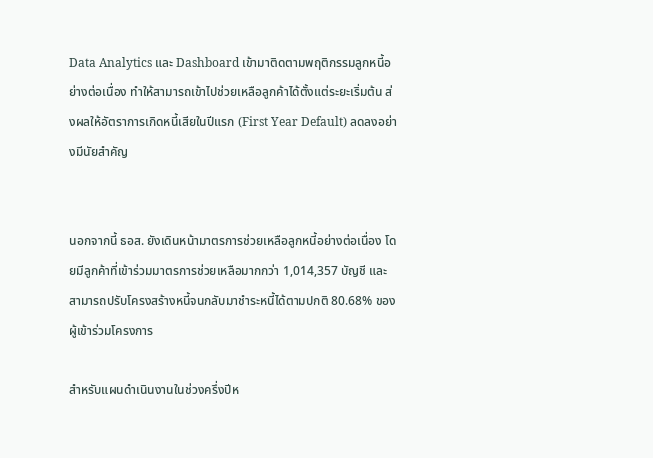Data Analytics และ Dashboard เข้ามาติดตามพฤติกรรมลูกหนี้อย่างต่อเนื่อง ทำให้สามารถเข้าไปช่วยเหลือลูกค้าได้ตั้งแต่ระยะเริ่มต้น ส่งผลให้อัตราการเกิดหนี้เสียในปีแรก (First Year Default) ลดลงอย่างมีนัยสำคัญ


นอกจากนี้ ธอส. ยังเดินหน้ามาตรการช่วยเหลือลูกหนี้อย่างต่อเนื่อง โดยมีลูกค้าที่เข้าร่วมมาตรการช่วยเหลือมากกว่า 1,014,357 บัญชี และสามารถปรับโครงสร้างหนี้จนกลับมาชำระหนี้ได้ตามปกติ 80.68% ของผู้เข้าร่วมโครงการ

สำหรับแผนดำเนินงานในช่วงครึ่งปีห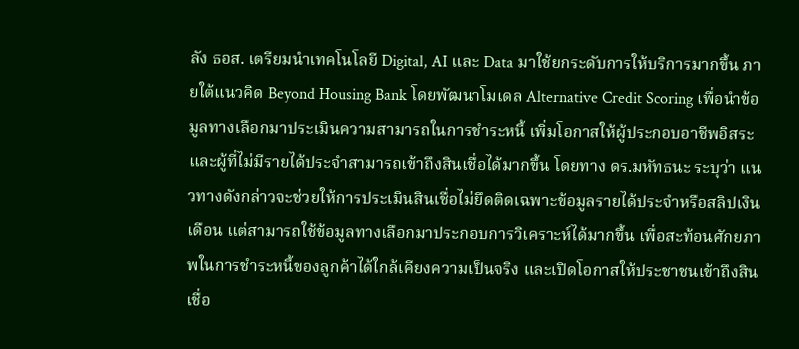ลัง ธอส. เตรียมนำเทคโนโลยี Digital, AI และ Data มาใช้ยกระดับการให้บริการมากขึ้น ภายใต้แนวคิด Beyond Housing Bank โดยพัฒนาโมเดล Alternative Credit Scoring เพื่อนำข้อมูลทางเลือกมาประเมินความสามารถในการชำระหนี้ เพิ่มโอกาสให้ผู้ประกอบอาชีพอิสระและผู้ที่ไม่มีรายได้ประจำสามารถเข้าถึงสินเชื่อได้มากขึ้น โดยทาง ดร.มหัทธนะ ระบุว่า แนวทางดังกล่าวจะช่วยให้การประเมินสินเชื่อไม่ยึดติดเฉพาะข้อมูลรายได้ประจำหรือสลิปเงินเดือน แต่สามารถใช้ข้อมูลทางเลือกมาประกอบการวิเคราะห์ได้มากขึ้น เพื่อสะท้อนศักยภาพในการชำระหนี้ของลูกค้าได้ใกล้เคียงความเป็นจริง และเปิดโอกาสให้ประชาชนเข้าถึงสินเชื่อ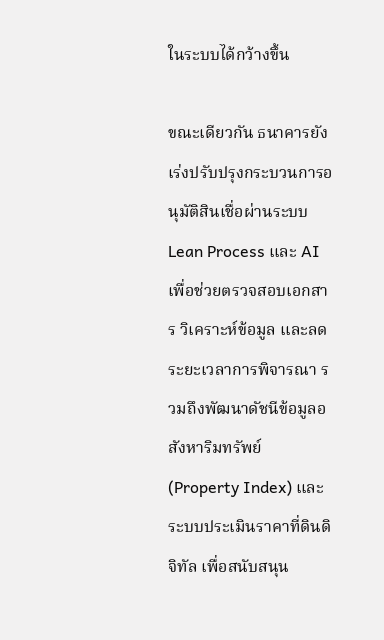ในระบบได้กว้างขึ้น

ขณะเดียวกัน ธนาคารยังเร่งปรับปรุงกระบวนการอนุมัติสินเชื่อผ่านระบบ Lean Process และ AI เพื่อช่วยตรวจสอบเอกสาร วิเคราะห์ข้อมูล และลดระยะเวลาการพิจารณา รวมถึงพัฒนาดัชนีข้อมูลอสังหาริมทรัพย์ (Property Index) และระบบประเมินราคาที่ดินดิจิทัล เพื่อสนับสนุน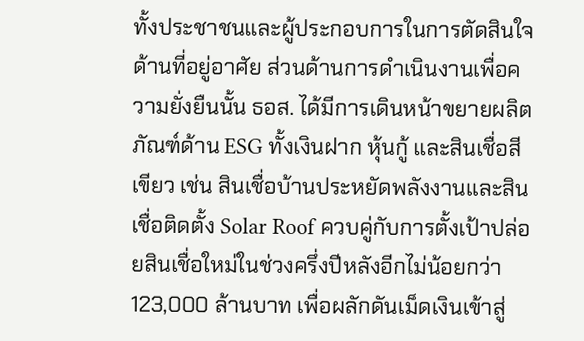ทั้งประชาชนและผู้ประกอบการในการตัดสินใจด้านที่อยู่อาศัย ส่วนด้านการดำเนินงานเพื่อความยั่งยืนนั้น ธอส. ได้มีการเดินหน้าขยายผลิตภัณฑ์ด้าน ESG ทั้งเงินฝาก หุ้นกู้ และสินเชื่อสีเขียว เช่น สินเชื่อบ้านประหยัดพลังงานและสินเชื่อติดตั้ง Solar Roof ควบคู่กับการตั้งเป้าปล่อยสินเชื่อใหม่ในช่วงครึ่งปีหลังอีกไม่น้อยกว่า 123,000 ล้านบาท เพื่อผลักดันเม็ดเงินเข้าสู่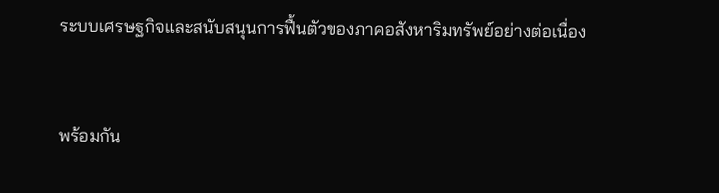ระบบเศรษฐกิจและสนับสนุนการฟื้นตัวของภาคอสังหาริมทรัพย์อย่างต่อเนื่อง


พร้อมกัน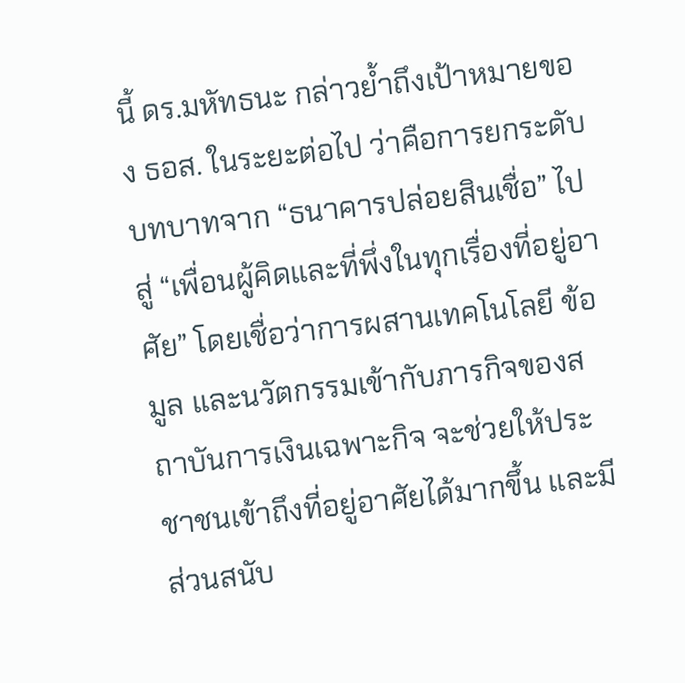นี้ ดร.มหัทธนะ กล่าวย้ำถึงเป้าหมายของ ธอส. ในระยะต่อไป ว่าคือการยกระดับบทบาทจาก “ธนาคารปล่อยสินเชื่อ” ไปสู่ “เพื่อนผู้คิดและที่พึ่งในทุกเรื่องที่อยู่อาศัย” โดยเชื่อว่าการผสานเทคโนโลยี ข้อมูล และนวัตกรรมเข้ากับภารกิจของสถาบันการเงินเฉพาะกิจ จะช่วยให้ประชาชนเข้าถึงที่อยู่อาศัยได้มากขึ้น และมีส่วนสนับ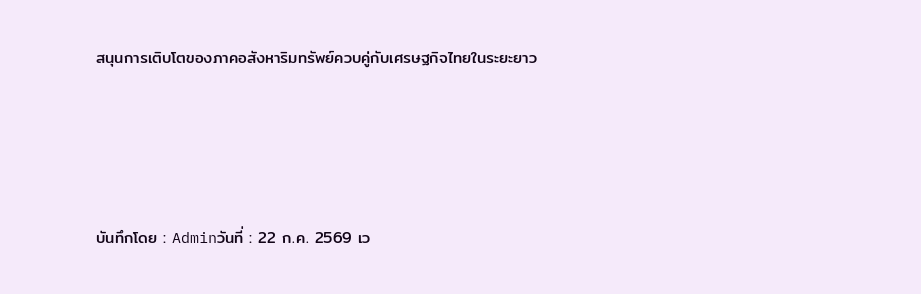สนุนการเติบโตของภาคอสังหาริมทรัพย์ควบคู่กับเศรษฐกิจไทยในระยะยาว




บันทึกโดย : Adminวันที่ : 22 ก.ค. 2569 เว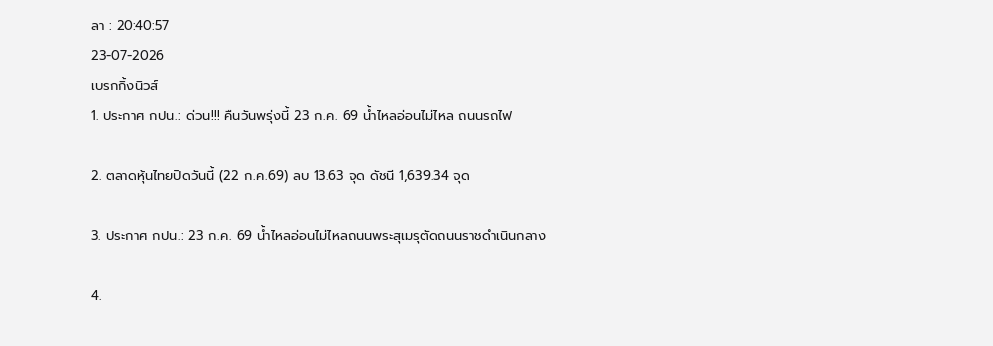ลา : 20:40:57
23-07-2026
เบรกกิ้งนิวส์
1. ประกาศ กปน.: ด่วน!!! คืนวันพรุ่งนี้ 23 ก.ค. 69 น้ำไหลอ่อนไม่ไหล ถนนรถไฟ

2. ตลาดหุ้นไทยปิดวันนี้ (22 ก.ค.69) ลบ 13.63 จุด ดัชนี 1,639.34 จุด

3. ประกาศ กปน.: 23 ก.ค. 69 น้ำไหลอ่อนไม่ไหลถนนพระสุเมรุตัดถนนราชดำเนินกลาง

4.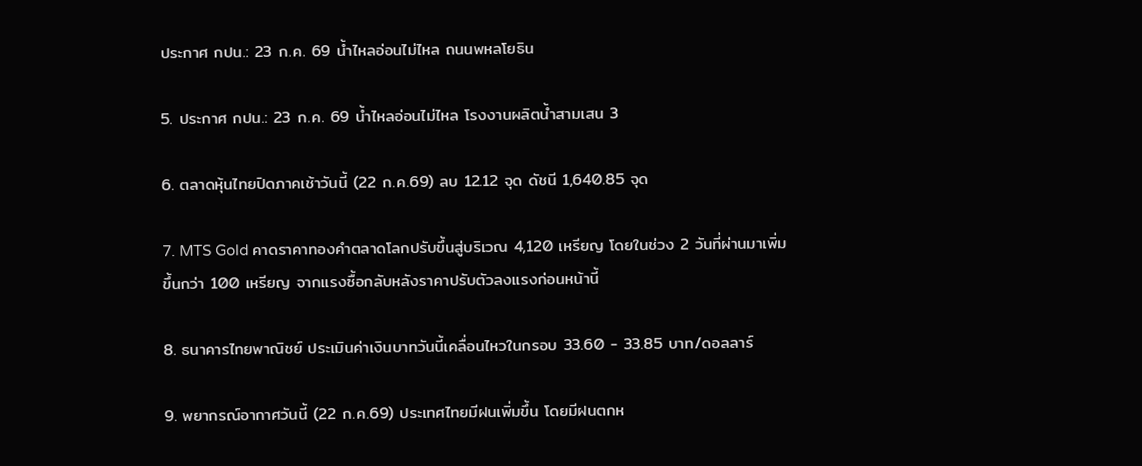ประกาศ กปน.: 23 ก.ค. 69 น้ำไหลอ่อนไม่ไหล ถนนพหลโยธิน

5. ประกาศ กปน.: 23 ก.ค. 69 น้ำไหลอ่อนไม่ไหล โรงงานผลิตน้ำสามเสน 3

6. ตลาดหุ้นไทยปิดภาคเช้าวันนี้ (22 ก.ค.69) ลบ 12.12 จุด ดัชนี 1,640.85 จุด

7. MTS Gold คาดราคาทองคำตลาดโลกปรับขึ้นสู่บริเวณ 4,120 เหรียญ โดยในช่วง 2 วันที่ผ่านมาเพิ่มขึ้นกว่า 100 เหรียญ จากแรงซื้อกลับหลังราคาปรับตัวลงแรงก่อนหน้านี้

8. ธนาคารไทยพาณิชย์ ประเมินค่าเงินบาทวันนี้เคลื่อนไหวในกรอบ 33.60 - 33.85 บาท/ดอลลาร์

9. พยากรณ์อากาศวันนี้ (22 ก.ค.69) ประเทศไทยมีฝนเพิ่มขึ้น โดยมีฝนตกห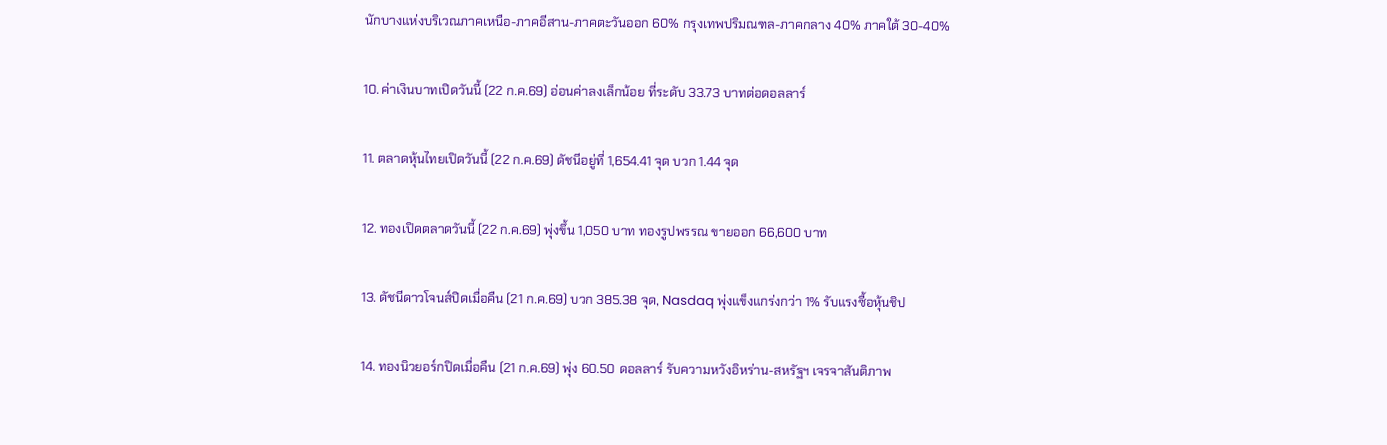นักบางแห่งบริเวณภาคเหนือ-ภาคอีสาน-ภาคตะวันออก 60% กรุงเทพปริมณฑล-ภาคกลาง 40% ภาคใต้ 30-40%

10. ค่าเงินบาทเปิดวันนี้ (22 ก.ค.69) อ่อนค่าลงเล็กน้อย ที่ระดับ 33.73 บาทต่อดอลลาร์

11. ตลาดหุ้นไทยเปิดวันนี้ (22 ก.ค.69) ดัชนีอยู่ที่ 1,654.41 จุด บวก 1.44 จุด

12. ทองเปิดตลาดวันนี้ (22 ก.ค.69) พุ่งขึ้น 1,050 บาท ทองรูปพรรณ ขายออก 66,600 บาท

13. ดัชนีดาวโจนส์ปิดเมื่อคืน (21 ก.ค.69) บวก 385.38 จุด, Nasdaq พุ่งแข็งแกร่งกว่า 1% รับแรงซื้อหุ้นชิป

14. ทองนิวยอร์กปิดเมื่อคืน (21 ก.ค.69) พุ่ง 60.50 ดอลลาร์ รับความหวังอิหร่าน-สหรัฐฯ เจรจาสันติภาพ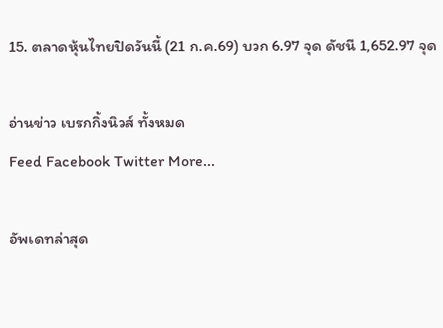15. ตลาดหุ้นไทยปิดวันนี้ (21 ก.ค.69) บวก 6.97 จุด ดัชนี 1,652.97 จุด

อ่านข่าว เบรกกิ้งนิวส์ ทั้งหมด
Feed Facebook Twitter More...

อัพเดทล่าสุด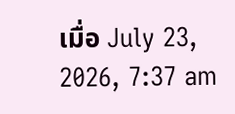เมื่อ July 23, 2026, 7:37 am